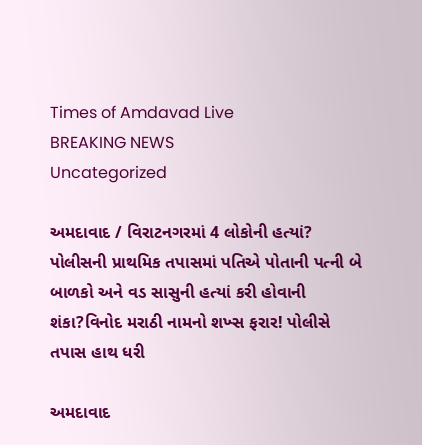Times of Amdavad Live
BREAKING NEWS
Uncategorized

અમદાવાદ / વિરાટનગરમાં 4 લોકોની હત્યાં? પોલીસની પ્રાથમિક તપાસમાં પતિએ પોતાની પત્ની બે બાળકો અને વડ સાસુની હત્યાં કરી હોવાની શંકા?વિનોદ મરાઠી નામનો શખ્સ ફરાર! પોલીસે તપાસ હાથ ધરી

અમદાવાદ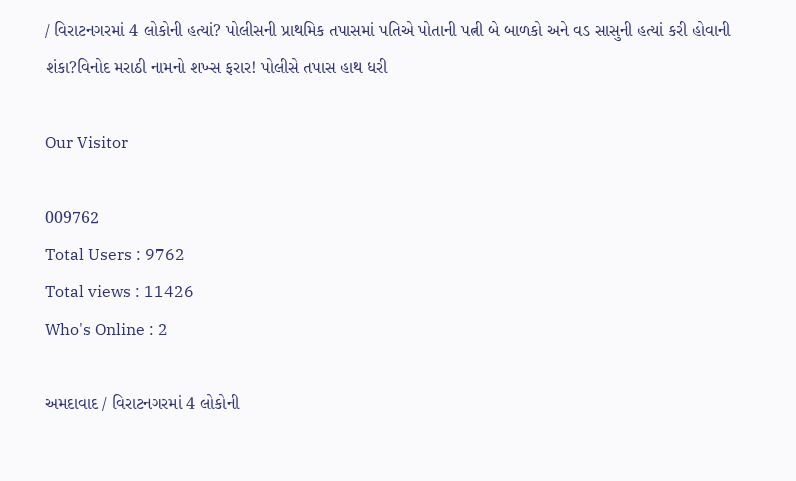/ વિરાટનગરમાં 4 લોકોની હત્યાં? પોલીસની પ્રાથમિક તપાસમાં પતિએ પોતાની પત્ની બે બાળકો અને વડ સાસુની હત્યાં કરી હોવાની શંકા?વિનોદ મરાઠી નામનો શખ્સ ફરાર! પોલીસે તપાસ હાથ ધરી

Our Visitor

009762
Total Users : 9762
Total views : 11426
Who's Online : 2

અમદાવાદ / વિરાટનગરમાં 4 લોકોની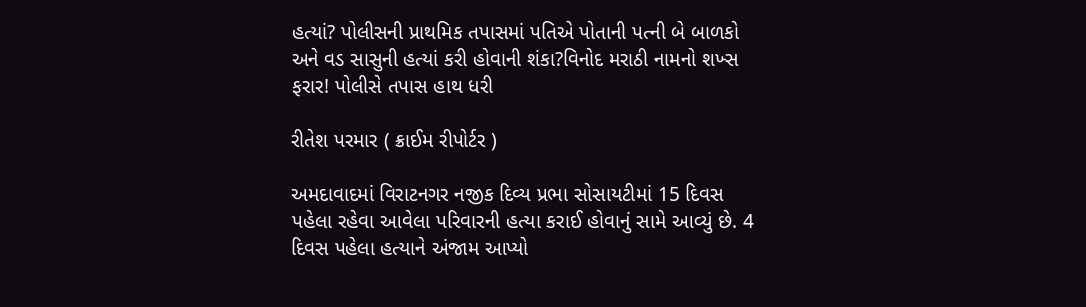હત્યાં? પોલીસની પ્રાથમિક તપાસમાં પતિએ પોતાની પત્ની બે બાળકો અને વડ સાસુની હત્યાં કરી હોવાની શંકા?વિનોદ મરાઠી નામનો શખ્સ ફરાર! પોલીસે તપાસ હાથ ધરી

રીતેશ પરમાર ( ક્રાઈમ રીપોર્ટર )

અમદાવાદમાં વિરાટનગર નજીક દિવ્ય પ્રભા સોસાયટીમાં 15 દિવસ પહેલા રહેવા આવેલા પરિવારની હત્યા કરાઈ હોવાનું સામે આવ્યું છે. 4 દિવસ પહેલા હત્યાને અંજામ આપ્યો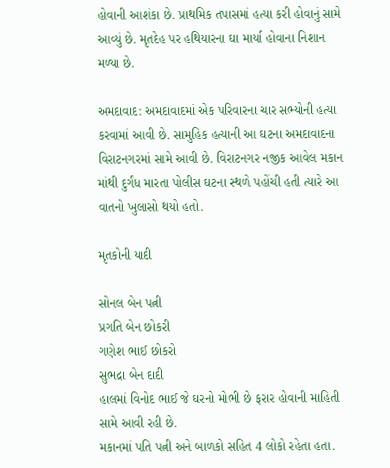હોવાની આશંકા છે. પ્રાથમિક તપાસમાં હત્યા કરી હોવાનું સામે આવ્યું છે. મૃતદેહ પર હથિયારના ઘા માર્યા હોવાના નિશાન મળ્યા છે.

અમદાવાદ: અમદાવાદમાં એક પરિવારના ચાર સભ્યોની હત્યા કરવામાં આવી છે. સામુહિક હત્યાની આ ઘટના અમદાવાદના વિરાટનગરમાં સામે આવી છે. વિરાટનગર નજીક આવેલ મકાન માંથી દુર્ગંધ મારતા પોલીસ ઘટના સ્થળે પહોંચી હતી ત્યારે આ વાતનો ખુલાસો થયો હતો.

મૃતકોની યાદી

સોનલ બેન પત્ની
પ્રગતિ બેન છોકરી
ગણેશ ભાઈ છોકરો
સુભદ્રા બેન દાદી
હાલમાં વિનોદ ભાઈ જે ઘરનો મોભી છે ફરાર હોવાની માહિતી સામે આવી રહી છે.
મકાનમાં પતિ પત્ની અને બાળકો સહિત 4 લોકો રહેતા હતા.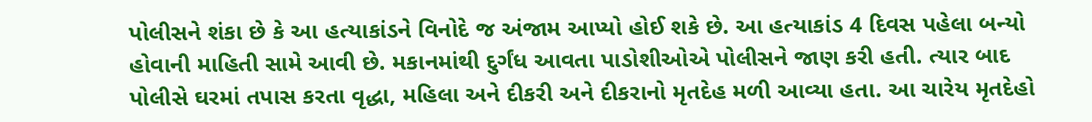પોલીસને શંકા છે કે આ હત્યાકાંડને વિનોદે જ અંજામ આપ્યો હોઈ શકે છે. આ હત્યાકાંડ 4 દિવસ પહેલા બન્યો હોવાની માહિતી સામે આવી છે. મકાનમાંથી દુર્ગંધ આવતા પાડોશીઓએ પોલીસને જાણ કરી હતી. ત્યાર બાદ પોલીસે ઘરમાં તપાસ કરતા વૃદ્ધા, મહિલા અને દીકરી અને દીકરાનો મૃતદેહ મળી આવ્યા હતા. આ ચારેય મૃતદેહો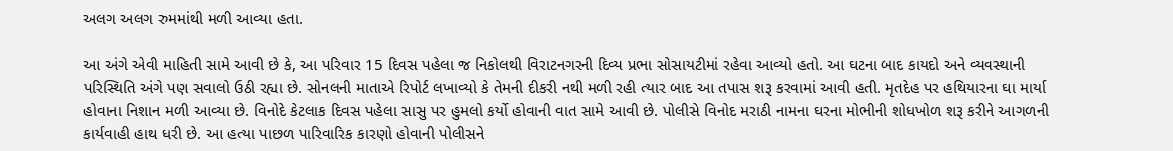અલગ અલગ રુમમાંથી મળી આવ્યા હતા.

આ અંગે એવી માહિતી સામે આવી છે કે, આ પરિવાર 15 દિવસ પહેલા જ નિકોલથી વિરાટનગરની દિવ્ય પ્રભા સોસાયટીમાં રહેવા આવ્યો હતો. આ ઘટના બાદ કાયદો અને વ્યવસ્થાની પરિસ્થિતિ અંગે પણ સવાલો ઉઠી રહ્યા છે. સોનલની માતાએ રિપોર્ટ લખાવ્યો કે તેમની દીકરી નથી મળી રહી ત્યાર બાદ આ તપાસ શરૂ કરવામાં આવી હતી. મૃતદેહ પર હથિયારના ઘા માર્યા હોવાના નિશાન મળી આવ્યા છે. વિનોદે કેટલાક દિવસ પહેલા સાસુ પર હુમલો કર્યો હોવાની વાત સામે આવી છે. પોલીસે વિનોદ મરાઠી નામના ઘરના મોભીની શોધખોળ શરૂ કરીને આગળની કાર્યવાહી હાથ ધરી છે. આ હત્યા પાછળ પારિવારિક કારણો હોવાની પોલીસને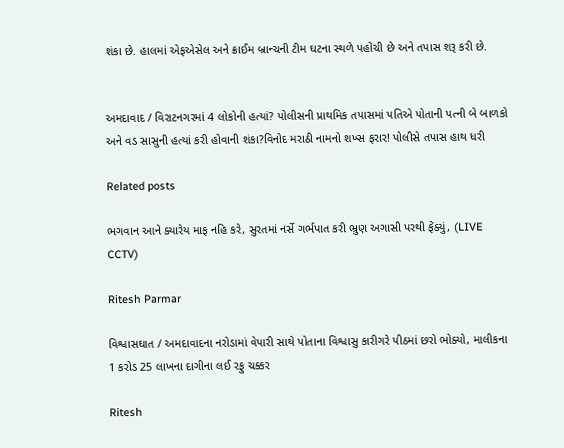શંકા છે. હાલમાં એફએસેલ અને ક્રાઈમ બ્રાન્ચની ટીમ ઘટના સ્થળે પહોંચી છે અને તપાસ શરૂ કરી છે.


અમદાવાદ / વિરાટનગરમાં 4 લોકોની હત્યાં? પોલીસની પ્રાથમિક તપાસમાં પતિએ પોતાની પત્ની બે બાળકો અને વડ સાસુની હત્યાં કરી હોવાની શંકા?વિનોદ મરાઠી નામનો શખ્સ ફરાર! પોલીસે તપાસ હાથ ધરી

Related posts

ભગવાન આને ક્યારેય માફ નહિ કરે, સુરતમાં નર્સે ગર્ભપાત કરી ભ્રુણ અગાસી પરથી ફેંક્યું, (LIVE CCTV)

Ritesh Parmar

વિશ્વાસઘાત / અમદાવાદના નરોડામાં વેપારી સાથે પોતાના વિશ્વાસુ કારીગરે પીઠમાં છરો ભોક્યો, માલીકના 1 કરોડ 25 લાખના દાગીના લઈ રફુ ચક્કર

Ritesh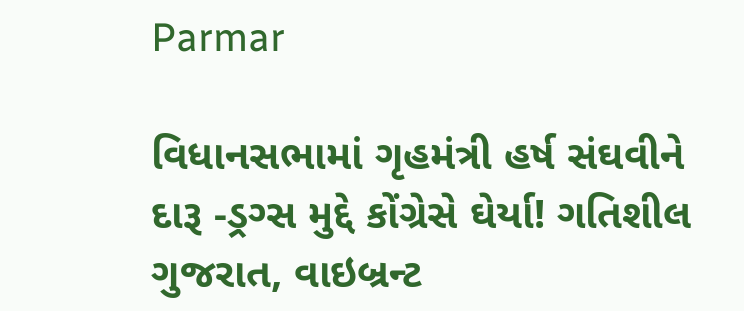Parmar

વિધાનસભામાં ગૃહમંત્રી હર્ષ સંઘવીને દારૂ -ડ્રગ્સ મુદ્દે કોંગ્રેસે ઘેર્યા! ગતિશીલ ગુજરાત, વાઇબ્રન્ટ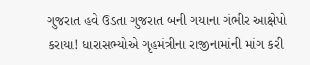ગુજરાત હવે ઉડતા ગુજરાત બની ગયાના ગંભીર આક્ષેપો કરાયા! ધારાસભ્યોએ ગૃહમંત્રીના રાજીનામાંની માંગ કરી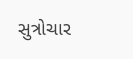સુત્રોચાર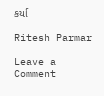કર્યા

Ritesh Parmar

Leave a Comment